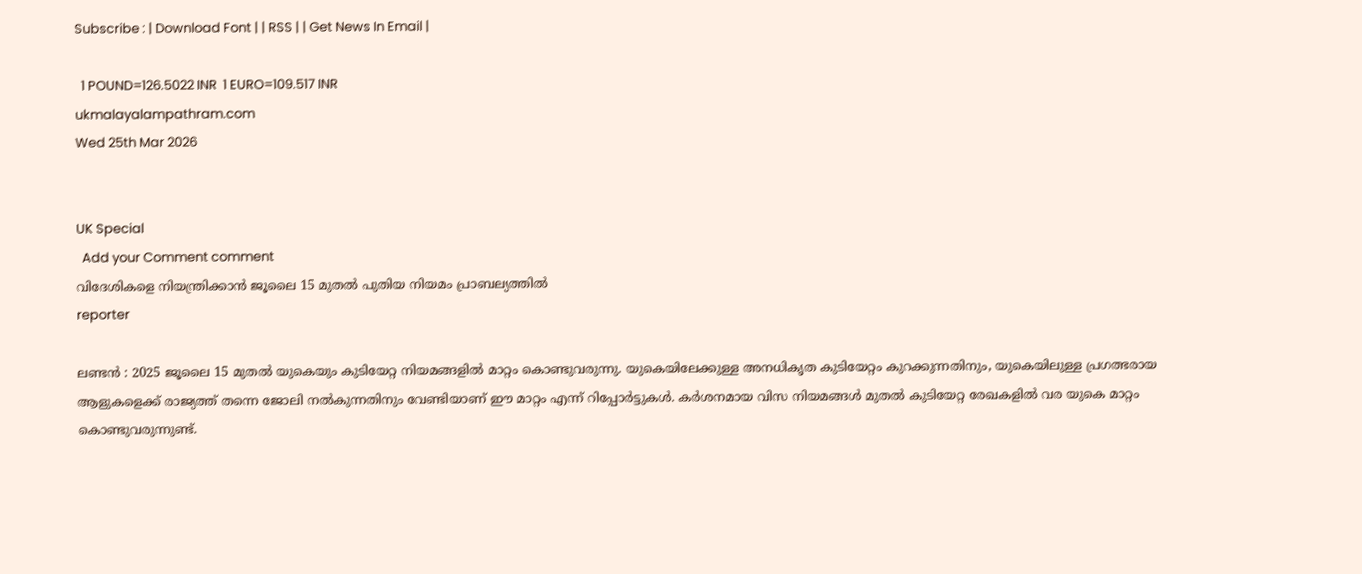Subscribe : | Download Font | | RSS | | Get News In Email |

  1 POUND=126.5022 INR  1 EURO=109.517 INR
ukmalayalampathram.com
Wed 25th Mar 2026


UK Special
  Add your Comment comment
വിദേശികളെ നിയന്ത്രിക്കാന്‍ ജൂലൈ 15 മുതല്‍ പുതിയ നിയമം പ്രാബല്യത്തില്‍
reporter

ലണ്ടന്‍ : 2025 ജൂലൈ 15 മുതല്‍ യുകെയും കുടിയേറ്റ നിയമങ്ങളില്‍ മാറ്റം കൊണ്ടുവരുന്നു. യുകെയിലേക്കുള്ള അനധികൃത കുടിയേറ്റം കുറക്കുന്നതിനും, യുകെയിലുള്ള പ്രഗത്ഭരായ ആളുകളെക്ക് രാജ്യത്ത് തന്നെ ജോലി നല്‍കുന്നതിനും വേണ്ടിയാണ് ഈ മാറ്റം എന്ന് റിപ്പോര്‍ട്ടുകള്‍. കര്‍ശനമായ വിസ നിയമങ്ങള്‍ മുതല്‍ കുടിയേറ്റ രേഖകളില്‍ വര യുകെ മാറ്റം കൊണ്ടുവരുന്നുണ്ട്.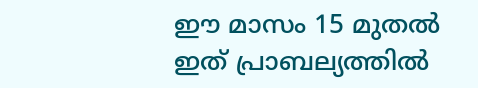ഈ മാസം 15 മുതല്‍ ഇത് പ്രാബല്യത്തില്‍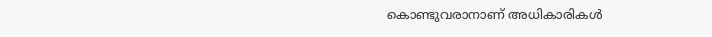കൊണ്ടുവരാനാണ് അധികാരികള്‍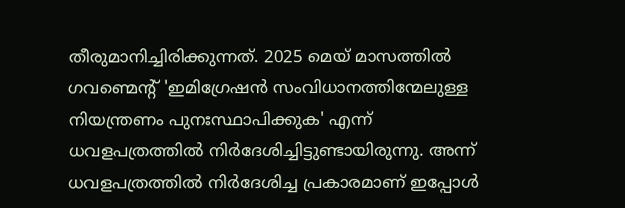തീരുമാനിച്ചിരിക്കുന്നത്. 2025 മെയ് മാസത്തില്‍ ഗവണ്മെന്റ് 'ഇമിഗ്രേഷന്‍ സംവിധാനത്തിന്മേലുള്ള നിയന്ത്രണം പുനഃസ്ഥാപിക്കുക' എന്ന് ധവളപത്രത്തില്‍ നിര്‍ദേശിച്ചിട്ടുണ്ടായിരുന്നു. അന്ന് ധവളപത്രത്തില്‍ നിര്‍ദേശിച്ച പ്രകാരമാണ് ഇപ്പോള്‍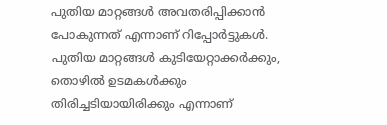പുതിയ മാറ്റങ്ങള്‍ അവതരിപ്പിക്കാന്‍ പോകുന്നത് എന്നാണ് റിപ്പോര്‍ട്ടുകള്‍. പുതിയ മാറ്റങ്ങള്‍ കുടിയേറ്റാക്കര്‍ക്കും, തൊഴില്‍ ഉടമകള്‍ക്കും തിരിച്ചടിയായിരിക്കും എന്നാണ്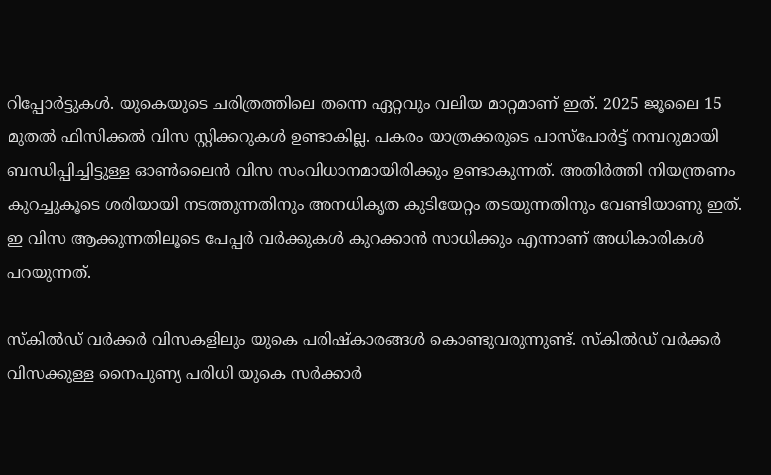റിപ്പോര്‍ട്ടുകള്‍. യുകെയുടെ ചരിത്രത്തിലെ തന്നെ ഏറ്റവും വലിയ മാറ്റമാണ് ഇത്. 2025 ജൂലൈ 15 മുതല്‍ ഫിസിക്കല്‍ വിസ സ്റ്റിക്കറുകള്‍ ഉണ്ടാകില്ല. പകരം യാത്രക്കരുടെ പാസ്‌പോര്‍ട്ട് നമ്പറുമായി ബന്ധിപ്പിച്ചിട്ടുള്ള ഓണ്‍ലൈന്‍ വിസ സംവിധാനമായിരിക്കും ഉണ്ടാകുന്നത്. അതിര്‍ത്തി നിയന്ത്രണം കുറച്ചുകൂടെ ശരിയായി നടത്തുന്നതിനും അനധികൃത കുടിയേറ്റം തടയുന്നതിനും വേണ്ടിയാണു ഇത്. ഇ വിസ ആക്കുന്നതിലൂടെ പേപ്പര്‍ വര്‍ക്കുകള്‍ കുറക്കാന്‍ സാധിക്കും എന്നാണ് അധികാരികള്‍ പറയുന്നത്.

സ്‌കില്‍ഡ് വര്‍ക്കര്‍ വിസകളിലും യുകെ പരിഷ്‌കാരങ്ങള്‍ കൊണ്ടുവരുന്നുണ്ട്. സ്‌കില്‍ഡ് വര്‍ക്കര്‍ വിസക്കുള്ള നൈപുണ്യ പരിധി യുകെ സര്‍ക്കാര്‍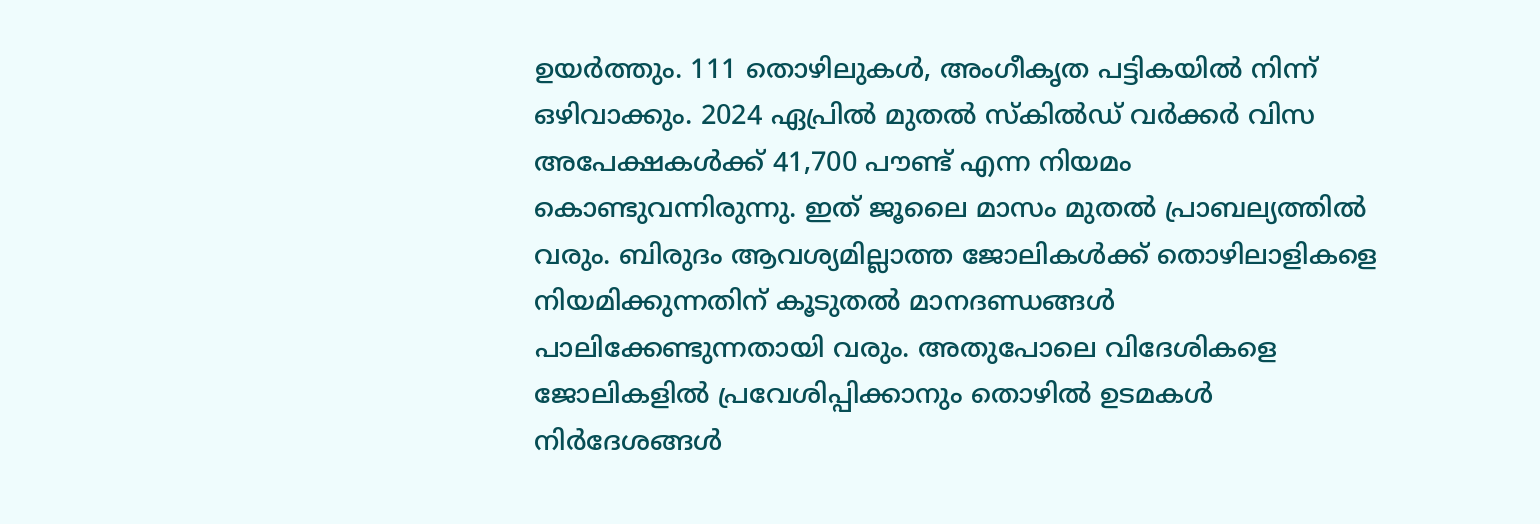ഉയര്‍ത്തും. 111 തൊഴിലുകള്‍, അംഗീകൃത പട്ടികയില്‍ നിന്ന് ഒഴിവാക്കും. 2024 ഏപ്രില്‍ മുതല്‍ സ്‌കില്‍ഡ് വര്‍ക്കര്‍ വിസ അപേക്ഷകള്‍ക്ക് 41,700 പൗണ്ട് എന്ന നിയമം കൊണ്ടുവന്നിരുന്നു. ഇത് ജൂലൈ മാസം മുതല്‍ പ്രാബല്യത്തില്‍ വരും. ബിരുദം ആവശ്യമില്ലാത്ത ജോലികള്‍ക്ക് തൊഴിലാളികളെ നിയമിക്കുന്നതിന് കൂടുതല്‍ മാനദണ്ഡങ്ങള്‍ പാലിക്കേണ്ടുന്നതായി വരും. അതുപോലെ വിദേശികളെ ജോലികളില്‍ പ്രവേശിപ്പിക്കാനും തൊഴില്‍ ഉടമകള്‍ നിര്‍ദേശങ്ങള്‍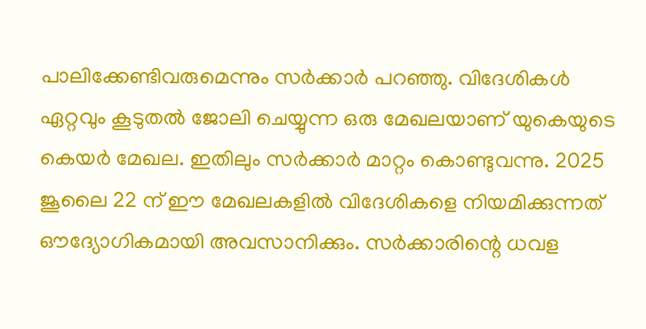പാലിക്കേണ്ടിവരുമെന്നും സര്‍ക്കാര്‍ പറഞ്ഞു. വിദേശികള്‍ ഏറ്റവും കൂടുതല്‍ ജോലി ചെയ്യുന്ന ഒരു മേഖലയാണ് യുകെയുടെ കെയര്‍ മേഖല. ഇതിലും സര്‍ക്കാര്‍ മാറ്റം കൊണ്ടുവന്നു. 2025 ജൂലൈ 22 ന് ഈ മേഖലകളില്‍ വിദേശികളെ നിയമിക്കുന്നത് ഔദ്യോഗികമായി അവസാനിക്കും. സര്‍ക്കാരിന്റെ ധവള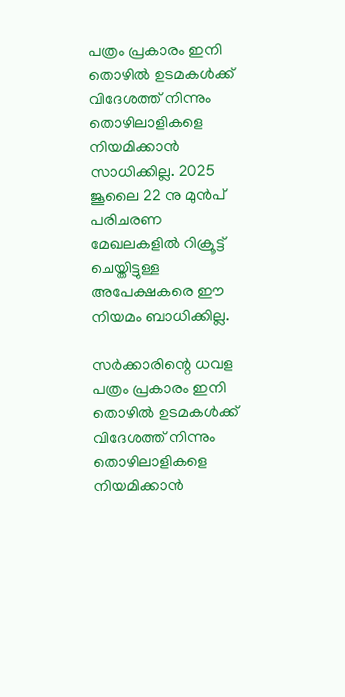പത്രം പ്രകാരം ഇനി തൊഴില്‍ ഉടമകള്‍ക്ക് വിദേശത്ത് നിന്നും തൊഴിലാളികളെ നിയമിക്കാന്‍ സാധിക്കില്ല. 2025 ജൂലൈ 22 നു മുന്‍പ് പരിചരണ മേഖലകളില്‍ റിക്രൂട്ട് ചെയ്തിട്ടുള്ള അപേക്ഷകരെ ഈ നിയമം ബാധിക്കില്ല.

സര്‍ക്കാരിന്റെ ധവള പത്രം പ്രകാരം ഇനി തൊഴില്‍ ഉടമകള്‍ക്ക് വിദേശത്ത് നിന്നും തൊഴിലാളികളെ നിയമിക്കാന്‍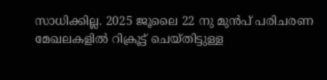സാധിക്കില്ല. 2025 ജൂലൈ 22 നു മുന്‍പ് പരിചരണ മേഖലകളില്‍ റിക്രൂട്ട് ചെയ്തിട്ടുള്ള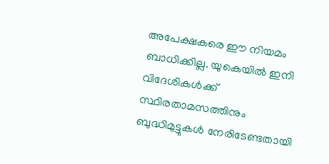അപേക്ഷകരെ ഈ നിയമം ബാധിക്കില്ല. യുകെയില്‍ ഇനി വിദേശികള്‍ക്ക് സ്ഥിരതാമസത്തിനും ബുദ്ധിമുട്ടുകള്‍ നേരിടേണ്ടതായി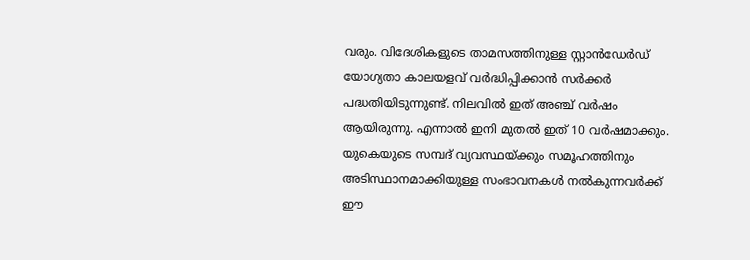വരും. വിദേശികളുടെ താമസത്തിനുള്ള സ്റ്റാന്‍ഡേര്‍ഡ് യോഗ്യതാ കാലയളവ് വര്‍ദ്ധിപ്പിക്കാന്‍ സര്‍ക്കര്‍ പദ്ധതിയിടുന്നുണ്ട്. നിലവില്‍ ഇത് അഞ്ച് വര്‍ഷം ആയിരുന്നു. എന്നാല്‍ ഇനി മുതല്‍ ഇത് 10 വര്‍ഷമാക്കും. യുകെയുടെ സമ്പദ് വ്യവസ്ഥയ്ക്കും സമൂഹത്തിനും അടിസ്ഥാനമാക്കിയുള്ള സംഭാവനകള്‍ നല്‍കുന്നവര്‍ക്ക് ഈ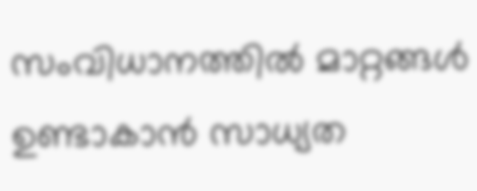സംവിധാനത്തില്‍ മാറ്റങ്ങള്‍ ഉണ്ടാകാന്‍ സാധ്യത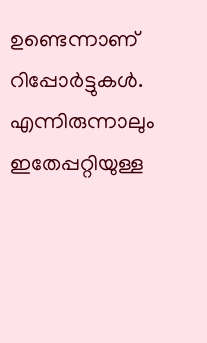ഉണ്ടെന്നാണ് റിപ്പോര്‍ട്ടുകള്‍. എന്നിരുന്നാലും ഇതേപ്പറ്റിയുള്ള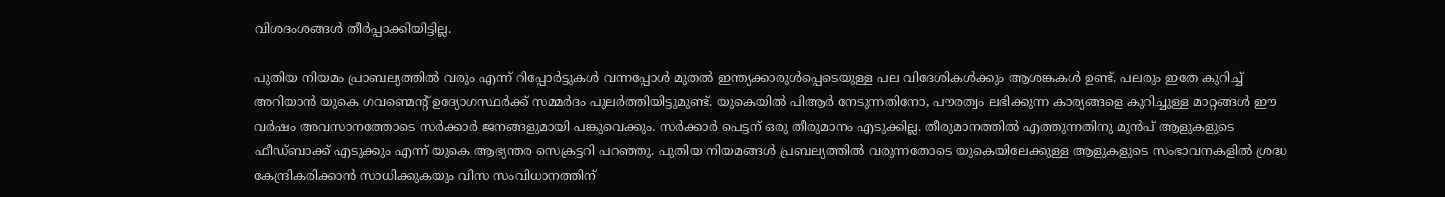വിശദംശങ്ങള്‍ തീര്‍പ്പാക്കിയിട്ടില്ല.

പുതിയ നിയമം പ്രാബല്യത്തില്‍ വരും എന്ന് റിപ്പോര്‍ട്ടുകള്‍ വന്നപ്പോള്‍ മുതല്‍ ഇന്ത്യക്കാരുള്‍പ്പെടെയുള്ള പല വിദേശികള്‍ക്കും ആശങ്കകള്‍ ഉണ്ട്. പലരും ഇതേ കുറിച്ച് അറിയാന്‍ യുകെ ഗവണ്മെന്റ് ഉദ്യോഗസ്ഥര്‍ക്ക് സമ്മര്‍ദം പുലര്‍ത്തിയിട്ടുമുണ്ട്. യുകെയില്‍ പിആര്‍ നേടുന്നതിനോ, പൗരത്വം ലഭിക്കുന്ന കാര്യങ്ങളെ കുറിച്ചുള്ള മാറ്റങ്ങള്‍ ഈ വര്‍ഷം അവസാനത്തോടെ സര്‍ക്കാര്‍ ജനങ്ങളുമായി പങ്കുവെക്കും. സര്‍ക്കാര്‍ പെട്ടന് ഒരു തീരുമാനം എടുക്കില്ല. തീരുമാനത്തില്‍ എത്തുന്നതിനു മുന്‍പ് ആളുകളുടെ ഫീഡ്ബാക്ക് എടുക്കും എന്ന് യുകെ ആഭ്യന്തര സെക്രട്ടറി പറഞ്ഞു. പുതിയ നിയമങ്ങള്‍ പ്രബല്യത്തില്‍ വരുന്നതോടെ യുകെയിലേക്കുള്ള ആളുകളുടെ സംഭാവനകളില്‍ ശ്രദ്ധ കേന്ദ്രികരിക്കാന്‍ സാധിക്കുകയും വിസ സംവിധാനത്തിന്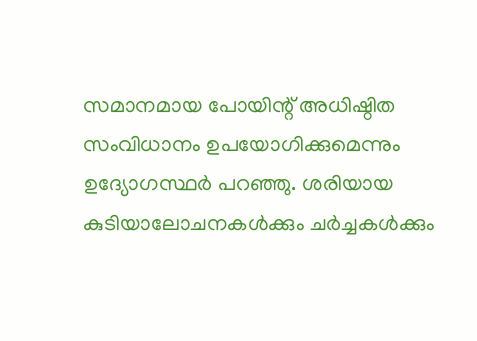സമാനമായ പോയിന്റ് അധിഷ്ഠിത സംവിധാനം ഉപയോഗിക്കുമെന്നും ഉദ്യോഗസ്ഥര്‍ പറഞ്ഞു. ശരിയായ കുടിയാലോചനകള്‍ക്കും ചര്‍ച്ചകള്‍ക്കും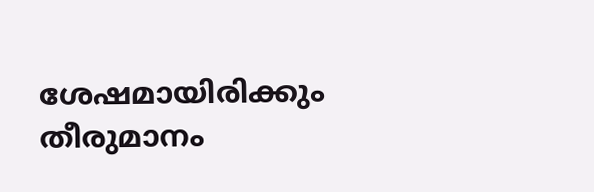ശേഷമായിരിക്കും തീരുമാനം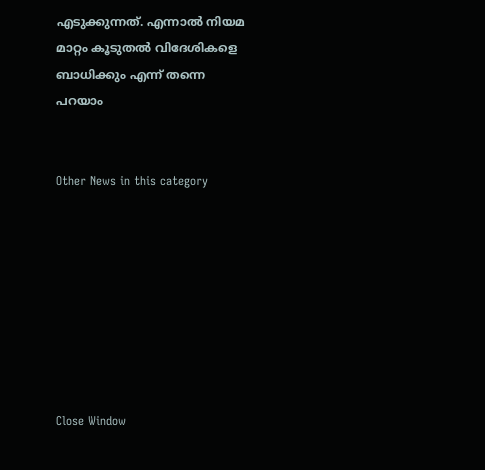എടുക്കുന്നത്. എന്നാല്‍ നിയമ മാറ്റം കൂടുതല്‍ വിദേശികളെ ബാധിക്കും എന്ന് തന്നെ പറയാം


Other News in this category








Close Window